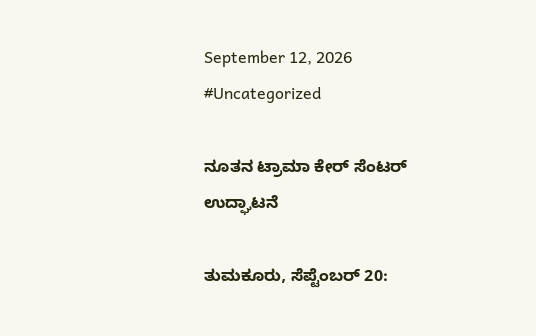September 12, 2026
#Uncategorized

ನೂತನ ಟ್ರಾಮಾ ಕೇರ್ ಸೆಂಟರ್ ಉದ್ಘಾಟನೆ

ತುಮಕೂರು, ಸೆಪ್ಟೆಂಬರ್ 20: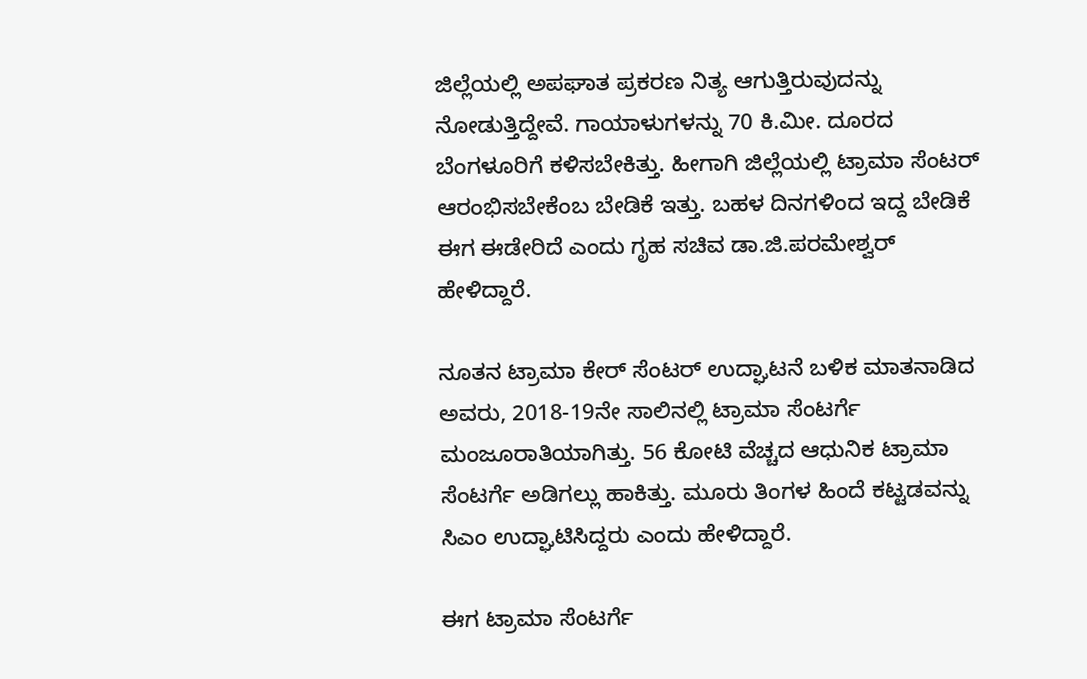ಜಿಲ್ಲೆಯಲ್ಲಿ ಅಪಘಾತ ಪ್ರಕರಣ ನಿತ್ಯ ಆಗುತ್ತಿರುವುದನ್ನು ನೋಡುತ್ತಿದ್ದೇವೆ. ಗಾಯಾಳುಗಳನ್ನು 70 ಕಿ.ಮೀ. ದೂರದ ಬೆಂಗಳೂರಿಗೆ ಕಳಿಸಬೇಕಿತ್ತು. ಹೀಗಾಗಿ ಜಿಲ್ಲೆಯಲ್ಲಿ ಟ್ರಾಮಾ ಸೆಂಟರ್ ಆರಂಭಿಸಬೇಕೆಂಬ ಬೇಡಿಕೆ ಇತ್ತು. ಬಹಳ ದಿನಗಳಿಂದ ಇದ್ದ ಬೇಡಿಕೆ ಈಗ ಈಡೇರಿದೆ ಎಂದು ಗೃಹ ಸಚಿವ ಡಾ.ಜಿ.ಪರಮೇಶ್ವರ್ ಹೇಳಿದ್ದಾರೆ.

ನೂತನ ಟ್ರಾಮಾ ಕೇರ್ ಸೆಂಟರ್ ಉದ್ಘಾಟನೆ ಬಳಿಕ ಮಾತನಾಡಿದ ಅವರು, 2018-19ನೇ ಸಾಲಿನಲ್ಲಿ ಟ್ರಾಮಾ ಸೆಂಟರ್ಗೆ ಮಂಜೂರಾತಿಯಾಗಿತ್ತು. 56 ಕೋಟಿ ವೆಚ್ಚದ ಆಧುನಿಕ ಟ್ರಾಮಾ ಸೆಂಟರ್ಗೆ ಅಡಿಗಲ್ಲು ಹಾಕಿತ್ತು. ಮೂರು ತಿಂಗಳ ಹಿಂದೆ ಕಟ್ಟಡವನ್ನು ಸಿಎಂ ಉದ್ಘಾಟಿಸಿದ್ದರು ಎಂದು ಹೇಳಿದ್ದಾರೆ.

ಈಗ ಟ್ರಾಮಾ ಸೆಂಟರ್ಗೆ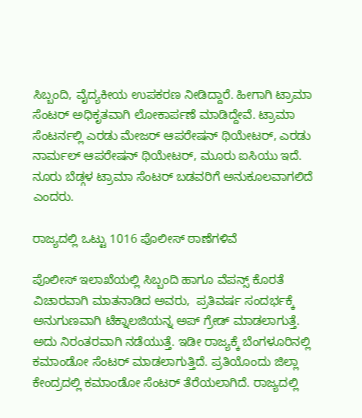ಸಿಬ್ಬಂದಿ, ವೈದ್ಯಕೀಯ ಉಪಕರಣ ನೀಡಿದ್ದಾರೆ. ಹೀಗಾಗಿ ಟ್ರಾಮಾ ಸೆಂಟರ್ ಅಧಿಕೃತವಾಗಿ ಲೋಕಾರ್ಪಣೆ ಮಾಡಿದ್ದೇವೆ. ಟ್ರಾಮಾ ಸೆಂಟರ್ನಲ್ಲಿ ಎರಡು ಮೇಜರ್ ಆಪರೇಷನ್ ಥಿಯೇಟರ್, ಎರಡು ನಾರ್ಮಲ್ ಆಪರೇಷನ್ ಥಿಯೇಟರ್, ಮೂರು ಐಸಿಯು ಇದೆ. ನೂರು ಬೆಡ್ಗಳ ಟ್ರಾಮಾ ಸೆಂಟರ್ ಬಡವರಿಗೆ ಅನುಕೂಲವಾಗಲಿದೆ ಎಂದರು.

ರಾಜ್ಯದಲ್ಲಿ ಒಟ್ಟು 1016 ಪೊಲೀಸ್ ಠಾಣೆಗಳಿವೆ

ಪೊಲೀಸ್ ಇಲಾಖೆಯಲ್ಲಿ ಸಿಬ್ಬಂದಿ ಹಾಗೂ ವೆಪನ್ಸ್ ಕೊರತೆ ವಿಚಾರವಾಗಿ ಮಾತನಾಡಿದ ಅವರು,  ಪ್ರತಿವರ್ಷ ಸಂದರ್ಭಕ್ಕೆ ಅನುಗುಣವಾಗಿ ಟೆಕ್ನಾಲಜಿಯನ್ನ ಅಪ್ ಗ್ರೇಡ್ ಮಾಡಲಾಗುತ್ತೆ. ಅದು ನಿರಂತರವಾಗಿ ನಡೆಯುತ್ತೆ. ಇಡೀ ರಾಜ್ಯಕ್ಕೆ ಬೆಂಗಳೂರಿನಲ್ಲಿ ಕಮಾಂಡೋ ಸೆಂಟರ್ ಮಾಡಲಾಗುತ್ತಿದೆ. ಪ್ರತಿಯೊಂದು ಜಿಲ್ಲಾ ಕೇಂದ್ರದಲ್ಲಿ ಕಮಾಂಡೋ ಸೆಂಟರ್ ತೆರೆಯಲಾಗಿದೆ. ರಾಜ್ಯದಲ್ಲಿ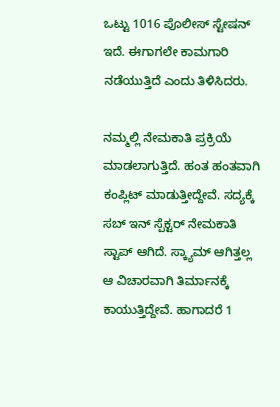ಒಟ್ಟು 1016 ಪೊಲೀಸ್ ಸ್ಟೇಷನ್ ಇದೆ. ಈಗಾಗಲೇ ಕಾಮಗಾರಿ ನಡೆಯುತ್ತಿದೆ ಎಂದು ತಿಳಿಸಿದರು.

ನಮ್ಮಲ್ಲಿ ನೇಮಕಾತಿ ಪ್ರಕ್ರಿಯೆ ಮಾಡಲಾಗುತ್ತಿದೆ. ಹಂತ ಹಂತವಾಗಿ ಕಂಪ್ಲಿಟ್ ಮಾಡುತ್ತೀದ್ದೇವೆ. ಸದ್ಯಕ್ಕೆ ಸಬ್ ಇನ್ ಸ್ಪೆಕ್ಟರ್ ನೇಮಕಾತಿ ಸ್ಟಾಪ್ ಆಗಿದೆ. ಸ್ಕ್ಯಾಮ್ ಆಗಿತ್ತಲ್ಲ ಆ ವಿಚಾರವಾಗಿ ತಿರ್ಮಾನಕ್ಕೆ ಕಾಯುತ್ತಿದ್ದೇವೆ. ಹಾಗಾದರೆ 1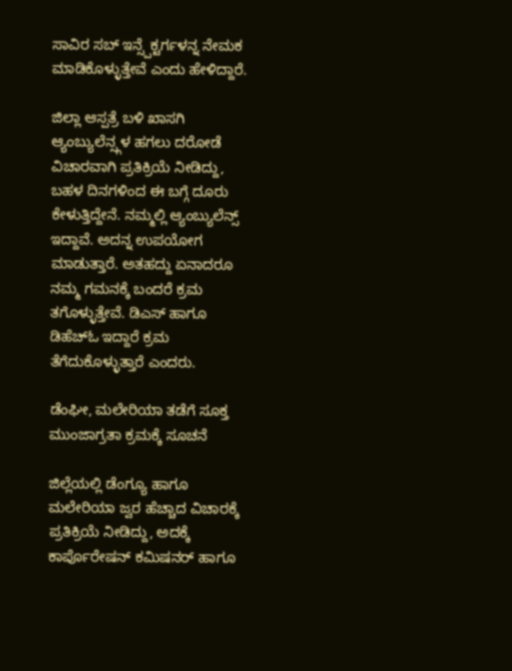ಸಾವಿರ ಸಬ್ ಇನ್ಸ್ಪೆಕ್ಟರ್ಗಳನ್ನ ನೇಮಕ ಮಾಡಿಕೊಳ್ಳುತ್ತೇವೆ ಎಂದು ಹೇಳಿದ್ದಾರೆ.

ಜಿಲ್ಲಾ ಆಸ್ಪತ್ರೆ ಬಳಿ ಖಾಸಗಿ ಆ್ಯಂಬ್ಯುಲೆನ್ಸ್ಗಳ ಹಗಲು ದರೋಡೆ ವಿಚಾರವಾಗಿ ಪ್ರತಿಕ್ರಿಯೆ ನೀಡಿದ್ದು, ಬಹಳ ದಿನಗಳಿಂದ ಈ ಬಗ್ಗೆ ದೂರು ಕೇಳುತ್ತಿದ್ದೇನೆ. ನಮ್ಮಲ್ಲಿ ಆ್ಯಂಬ್ಯುಲೆನ್ಸ್ ಇದ್ದಾವೆ. ಅದನ್ನ ಉಪಯೋಗ ಮಾಡುತ್ತಾರೆ. ಅತಹದ್ದು ಏನಾದರೂ ನಮ್ಮ ಗಮನಕ್ಕೆ ಬಂದರೆ ಕ್ರಮ‌ ತಗೊಳ್ಳುತ್ತೇವೆ. ಡಿಎಸ್ ಹಾಗೂ ಡಿಹೆಚ್ಓ ಇದ್ದಾರೆ ಕ್ರಮ ತೆಗೆದುಕೊಳ್ಳುತ್ತಾರೆ ಎಂದರು.

ಡೆಂಘೀ, ಮಲೇರಿಯಾ ತಡೆಗೆ ಸೂಕ್ತ ಮುಂಜಾಗ್ರತಾ ಕ್ರಮಕ್ಕೆ ಸೂಚನೆ

ಜಿಲ್ಲೆಯಲ್ಲಿ ಡೆಂಗ್ಯೂ ಹಾಗೂ ಮಲೇರಿಯಾ ಜ್ವರ ಹೆಚ್ಚಾದ ವಿಚಾರಕ್ಕೆ ಪ್ರತಿಕ್ರಿಯೆ ನೀಡಿದ್ದು, ಅದಕ್ಕೆ ಕಾರ್ಪೊರೇಷನ್ ಕಮಿಷನರ್ ಹಾಗೂ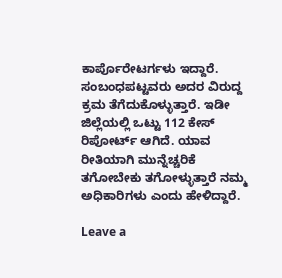ಕಾರ್ಪೊರೇಟರ್ಗಳು ಇದ್ದಾರೆ‌. ಸಂಬಂಧಪಟ್ಟವರು ಅದರ ವಿರುದ್ದ ಕ್ರಮ ತೆಗೆದುಕೊಳ್ಳುತ್ತಾರೆ. ಇಡೀ ಜಿಲ್ಲೆಯಲ್ಲಿ ಒಟ್ಟು 112 ಕೇಸ್ ರಿಪೋರ್ಟ್ ಆಗಿದೆ. ಯಾವ ರೀತಿಯಾಗಿ ಮುನ್ನೆಚ್ಚರಿಕೆ ತಗೋಬೇಕು ತಗೋಳ್ಳುತ್ತಾರೆ ನಮ್ಮ ಅಧಿಕಾರಿಗಳು ಎಂದು ಹೇಳಿದ್ದಾರೆ.

Leave a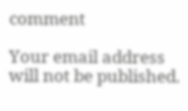comment

Your email address will not be published.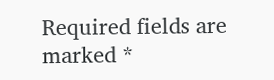Required fields are marked *